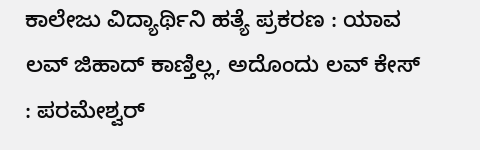ಕಾಲೇಜು ವಿದ್ಯಾರ್ಥಿನಿ ಹತ್ಯೆ ಪ್ರಕರಣ : ಯಾವ ಲವ್‌ ಜಿಹಾದ್‌ ಕಾಣ್ತಿಲ್ಲ, ಅದೊಂದು ಲವ್‌ ಕೇಸ್‌ : ಪರಮೇಶ್ವರ್‌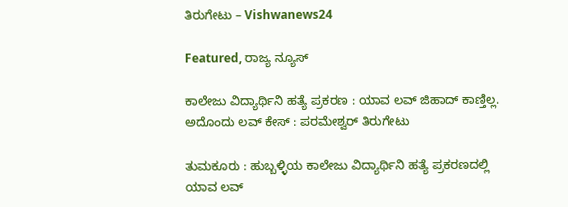ತಿರುಗೇಟು – Vishwanews24

Featured, ರಾಜ್ಯ ನ್ಯೂಸ್

ಕಾಲೇಜು ವಿದ್ಯಾರ್ಥಿನಿ ಹತ್ಯೆ ಪ್ರಕರಣ : ಯಾವ ಲವ್‌ ಜಿಹಾದ್‌ ಕಾಣ್ತಿಲ್ಲ. ಅದೊಂದು ಲವ್‌ ಕೇಸ್‌ : ಪರಮೇಶ್ವರ್‌ ತಿರುಗೇಟು

ತುಮಕೂರು : ಹುಬ್ಬಳ್ಳಿಯ ಕಾಲೇಜು ವಿದ್ಯಾರ್ಥಿನಿ ಹತ್ಯೆ ಪ್ರಕರಣದಲ್ಲಿ ಯಾವ ಲವ್‌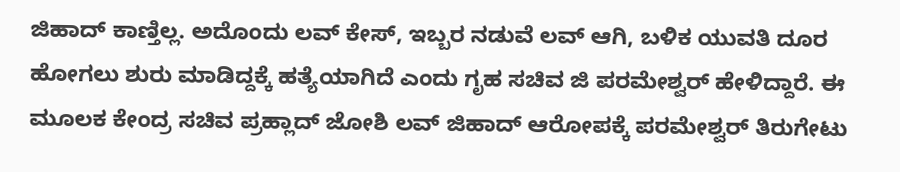ಜಿಹಾದ್‌ ಕಾಣ್ತಿಲ್ಲ. ಅದೊಂದು ಲವ್‌ ಕೇಸ್‌, ಇಬ್ಬರ ನಡುವೆ ಲವ್‌ ಆಗಿ, ಬಳಿಕ ಯುವತಿ ದೂರ ಹೋಗಲು ಶುರು ಮಾಡಿದ್ದಕ್ಕೆ ಹತ್ಯೆಯಾಗಿದೆ ಎಂದು ಗೃಹ ಸಚಿವ ಜಿ ಪರಮೇಶ್ವರ್‌ ಹೇಳಿದ್ದಾರೆ. ಈ ಮೂಲಕ ಕೇಂದ್ರ ಸಚಿವ ಪ್ರಹ್ಲಾದ್‌ ಜೋಶಿ ಲವ್‌ ಜಿಹಾದ್‌ ಆರೋಪಕ್ಕೆ ಪರಮೇಶ್ವರ್‌ ತಿರುಗೇಟು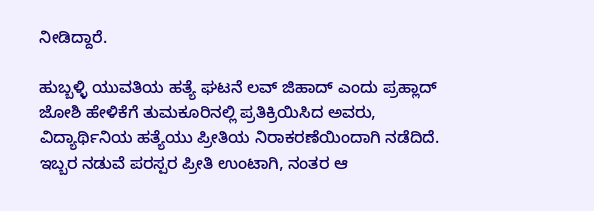ನೀಡಿದ್ದಾರೆ.

ಹುಬ್ಬಳ್ಳಿ ಯುವತಿಯ ಹತ್ಯೆ ಘಟನೆ ಲವ್ ಜಿಹಾದ್ ಎಂದು ಪ್ರಹ್ಲಾದ್‌ ಜೋಶಿ ಹೇಳಿಕೆಗೆ ತುಮಕೂರಿನಲ್ಲಿ ಪ್ರತಿಕ್ರಿಯಿಸಿದ ಅವರು, ವಿದ್ಯಾರ್ಥಿನಿಯ ಹತ್ಯೆಯು ಪ್ರೀತಿಯ ನಿರಾಕರಣೆಯಿಂದಾಗಿ ನಡೆದಿದೆ. ಇಬ್ಬರ ನಡುವೆ ಪರಸ್ಪರ ಪ್ರೀತಿ ಉಂಟಾಗಿ, ನಂತರ ಆ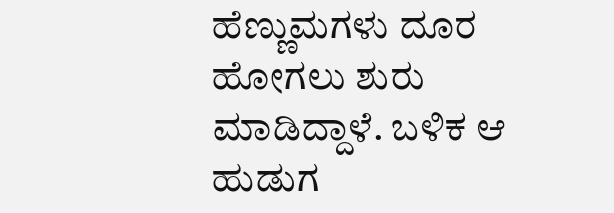ಹೆಣ್ಣು‌ಮಗಳು ದೂರ ಹೋಗಲು ಶುರು ಮಾಡಿದ್ದಾಳೆ. ಬಳಿಕ ಆ ಹುಡುಗ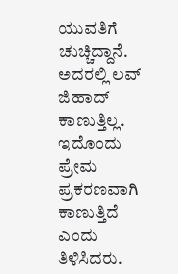ಯುವತಿಗೆ ಚುಚ್ಚಿದ್ದಾನೆ. ಅದರಲ್ಲಿ ಲವ್ ಜಿಹಾದ್‌ ಕಾಣುತ್ತಿಲ್ಲ. ಇದೊಂದು ಪ್ರೇಮ ಪ್ರಕರಣವಾಗಿ ಕಾಣುತ್ತಿದೆ ಎಂದು ತಿಳಿಸಿದರು.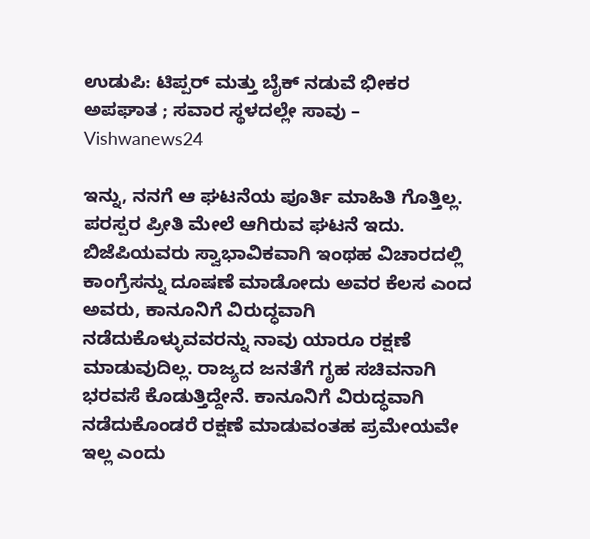ಉಡುಪಿ: ಟಿಪ್ಪರ್ ಮತ್ತು ಬೈಕ್ ನಡುವೆ ಭೀಕರ ಅಪಘಾತ ; ಸವಾರ ಸ್ಥಳದಲ್ಲೇ ಸಾವು – Vishwanews24

ಇನ್ನು, ನನಗೆ ಆ ಘಟನೆಯ ಪೂರ್ತಿ ಮಾಹಿತಿ ಗೊತ್ತಿಲ್ಲ. ಪರಸ್ಪರ ಪ್ರೀತಿ ಮೇಲೆ ಆಗಿರುವ ಘಟನೆ ಇದು. ಬಿಜೆಪಿಯವರು ಸ್ವಾಭಾವಿಕವಾಗಿ ಇಂಥಹ ವಿಚಾರದಲ್ಲಿ ಕಾಂಗ್ರೆಸನ್ನು ದೂಷಣೆ ಮಾಡೋದು ಅವರ ಕೆಲಸ ಎಂದ ಅವರು, ಕಾನೂನಿಗೆ ವಿರುದ್ಧವಾಗಿ ನಡೆದುಕೊಳ್ಳುವವರನ್ನು ನಾವು ಯಾರೂ ರಕ್ಷಣೆ ಮಾಡುವುದಿಲ್ಲ. ರಾಜ್ಯದ ಜನತೆಗೆ ಗೃಹ ಸಚಿವನಾಗಿ ಭರವಸೆ ಕೊಡುತ್ತಿದ್ದೇನೆ. ಕಾನೂನಿಗೆ ವಿರುದ್ಧವಾಗಿ ನಡೆದುಕೊಂಡರೆ ರಕ್ಷಣೆ ಮಾಡುವಂತಹ ಪ್ರಮೇಯವೇ ಇಲ್ಲ ಎಂದು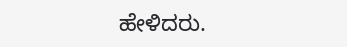ಹೇಳಿದರು.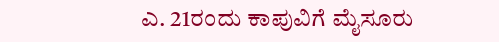ಎ. 21ರಂದು ಕಾಪುವಿಗೆ ಮೈಸೂರು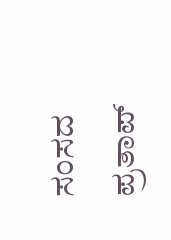ಸಂಸದ ಪ್ರತಾಪ್‌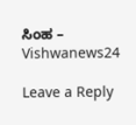ಸಿಂಹ – Vishwanews24

Leave a Reply